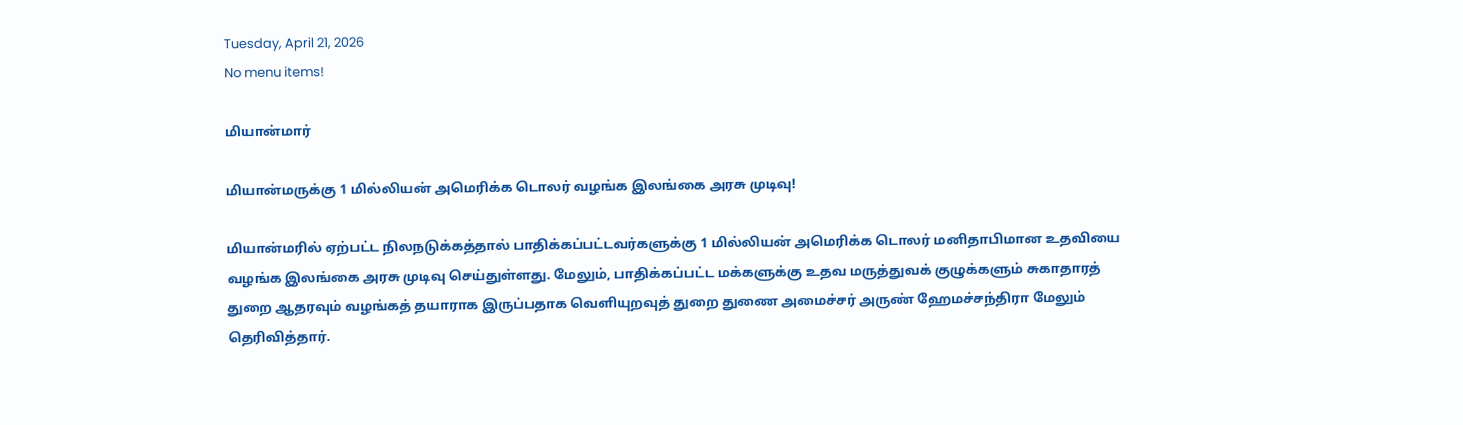Tuesday, April 21, 2026
No menu items!

மியான்மார்

மியான்மருக்கு 1 மில்லியன் அமெரிக்க டொலர் வழங்க இலங்கை அரசு முடிவு!

மியான்மரில் ஏற்பட்ட நிலநடுக்கத்தால் பாதிக்கப்பட்டவர்களுக்கு 1 மில்லியன் அமெரிக்க டொலர் மனிதாபிமான உதவியை வழங்க இலங்கை அரசு முடிவு செய்துள்ளது. மேலும், பாதிக்கப்பட்ட மக்களுக்கு உதவ மருத்துவக் குழுக்களும் சுகாதாரத் துறை ஆதரவும் வழங்கத் தயாராக இருப்பதாக வெளியுறவுத் துறை துணை அமைச்சர் அருண் ஹேமச்சந்திரா மேலும் தெரிவித்தார்.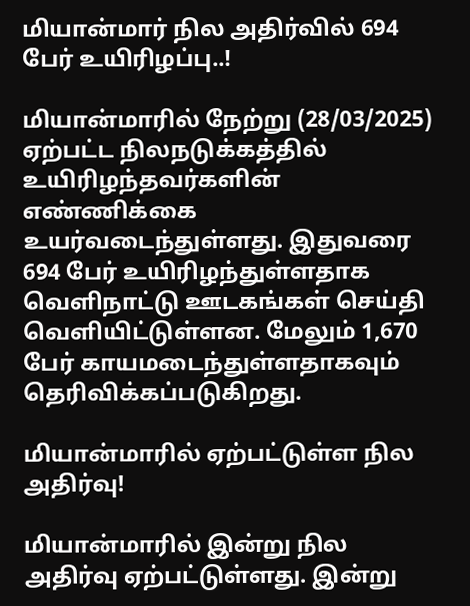மியான்மார் நில அதிர்வில் 694 பேர் உயிரிழப்பு..!

மியான்மாரில் நேற்று (28/03/2025) ஏற்பட்ட நிலநடுக்கத்தில் உயிரிழந்தவர்களின் எண்ணிக்கை உயர்வடைந்துள்ளது. இதுவரை 694 பேர் உயிரிழந்துள்ளதாக வெளிநாட்டு ஊடகங்கள் செய்தி வெளியிட்டுள்ளன. மேலும் 1,670 பேர் காயமடைந்துள்ளதாகவும் தெரிவிக்கப்படுகிறது.

மியான்மாரில் ஏற்பட்டுள்ள நில அதிர்வு!

மியான்மாரில் இன்று நில அதிர்வு ஏற்பட்டுள்ளது. இன்று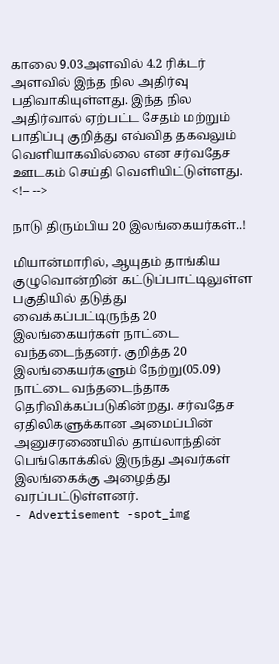காலை 9.03அளவில் 4.2 ரிக்டர் அளவில் இந்த நில அதிர்வு பதிவாகியுள்ளது. இந்த நில அதிர்வால் ஏற்பட்ட சேதம் மற்றும் பாதிப்பு குறித்து எவ்வித தகவலும் வெளியாகவில்லை என சர்வதேச ஊடகம் செய்தி வெளியிட்டுள்ளது. <!-- -->

நாடு திரும்பிய 20 இலங்கையர்கள்..!

மியான்மாரில், ஆயுதம் தாங்கிய குழுவொன்றின் கட்டுப்பாட்டிலுள்ள பகுதியில் தடுத்து வைக்கப்பட்டிருந்த 20 இலங்கையர்கள் நாட்டை வந்தடைந்தனர். குறித்த 20 இலங்கையர்களும் நேற்று(05.09) நாட்டை வந்தடைந்தாக தெரிவிக்கப்படுகின்றது. சர்வதேச ஏதிலிகளுக்கான அமைப்பின் அனுசரணையில் தாய்லாந்தின் பெங்கொக்கில் இருந்து அவர்கள் இலங்கைக்கு அழைத்து வரப்பட்டுள்ளனர்.
- Advertisement -spot_img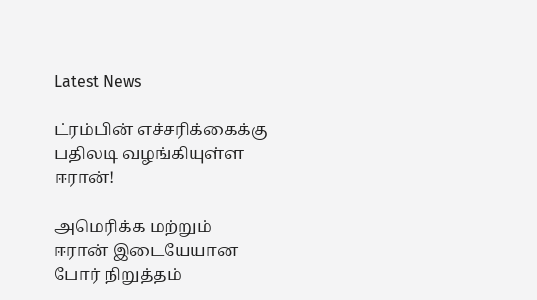Latest News

ட்ரம்பின் எச்சரிக்கைக்கு பதிலடி வழங்கியுள்ள ஈரான்!

அமெரிக்க மற்றும் ஈரான் இடையேயான போர் நிறுத்தம்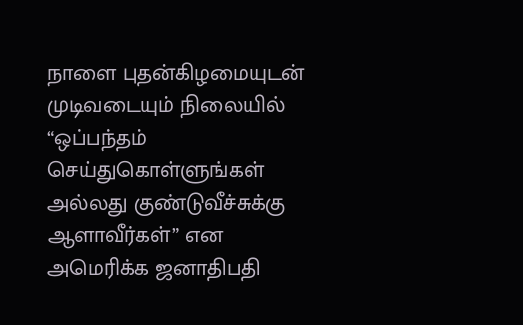நாளை புதன்கிழமையுடன் முடிவடையும் நிலையில் “ஒப்பந்தம் செய்துகொள்ளுங்கள் அல்லது குண்டுவீச்சுக்கு ஆளாவீர்கள்” என அமெரிக்க ஜனாதிபதி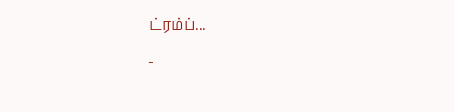ட்ரம்ப்...
-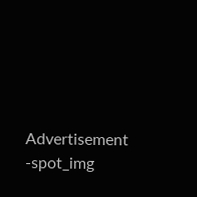Advertisement -spot_img